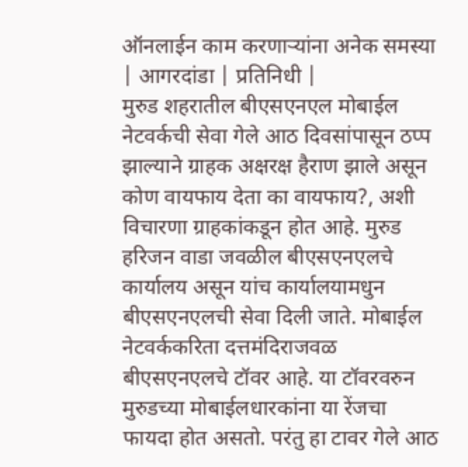ऑनलाईन काम करणाऱ्यांना अनेक समस्या
| आगरदांडा | प्रतिनिधी |
मुरुड शहरातील बीएसएनएल मोबाईल नेटवर्कची सेवा गेले आठ दिवसांपासून ठप्प झाल्याने ग्राहक अक्षरक्ष हैराण झाले असून कोण वायफाय देता का वायफाय?, अशी विचारणा ग्राहकांकडून होत आहे. मुरुड हरिजन वाडा जवळील बीएसएनएलचे कार्यालय असून यांच कार्यालयामधुन बीएसएनएलची सेवा दिली जाते. मोबाईल नेटवर्ककरिता दत्तमंदिराजवळ बीएसएनएलचे टॉवर आहे. या टॉवरवरुन मुरुडच्या मोबाईलधारकांना या रेंजचा फायदा होत असतो. परंतु हा टावर गेले आठ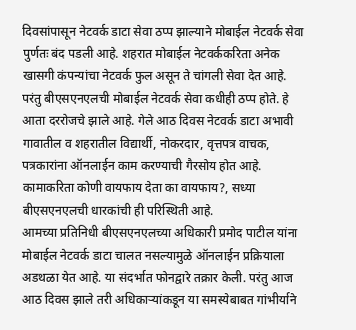दिवसांपासून नेटवर्क डाटा सेवा ठप्प झाल्याने मोबाईल नेटवर्क सेवा पुर्णतः बंद पडली आहे. शहरात मोबाईल नेटवर्ककरिता अनेक खासगी कंपन्यांचा नेटवर्क फुल असून ते चांगली सेवा देत आहे. परंतु बीएसएनएलची मोबाईल नेटवर्क सेवा कधीही ठप्प होते. हे आता दररोजचे झाले आहे. गेले आठ दिवस नेटवर्क डाटा अभावी गावातील व शहरातील विद्यार्थी, नोकरदार, वृत्तपत्र वाचक, पत्रकारांना ऑनलाईन काम करण्याची गैरसोय होत आहे. कामाकरिता कोणी वायफाय देता का वायफाय?, सध्या बीएसएनएलची धारकांची ही परिस्थिती आहे.
आमच्या प्रतिनिधी बीएसएनएलच्या अधिकारी प्रमोद पाटील यांना मोबाईल नेटवर्क डाटा चालत नसल्यामुळे ऑनलाईन प्रक्रियाला अडथळा येत आहे. या संदर्भात फोनद्वारे तक्रार केली. परंतु आज आठ दिवस झाले तरी अधिकाऱ्यांकडून या समस्येबाबत गांभीर्याने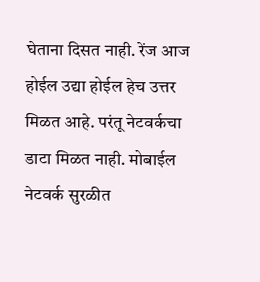घेताना दिसत नाही. रेंज आज होईल उद्या होईल हेच उत्तर मिळत आहे. परंतू नेटवर्कचा डाटा मिळत नाही. मोबाईल नेटवर्क सुरळीत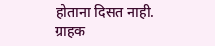होताना दिसत नाही. ग्राहक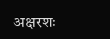अक्षरशः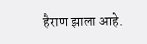हैराण झाला आहे.